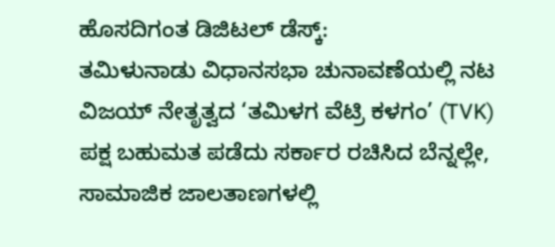ಹೊಸದಿಗಂತ ಡಿಜಿಟಲ್ ಡೆಸ್ಕ್:
ತಮಿಳುನಾಡು ವಿಧಾನಸಭಾ ಚುನಾವಣೆಯಲ್ಲಿ ನಟ ವಿಜಯ್ ನೇತೃತ್ವದ ‘ತಮಿಳಗ ವೆಟ್ರಿ ಕಳಗಂ’ (TVK) ಪಕ್ಷ ಬಹುಮತ ಪಡೆದು ಸರ್ಕಾರ ರಚಿಸಿದ ಬೆನ್ನಲ್ಲೇ, ಸಾಮಾಜಿಕ ಜಾಲತಾಣಗಳಲ್ಲಿ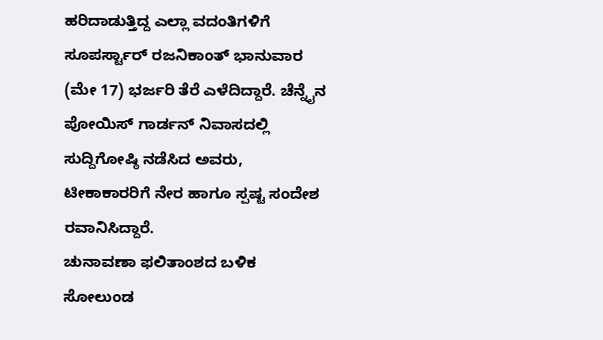ಹರಿದಾಡುತ್ತಿದ್ದ ಎಲ್ಲಾ ವದಂತಿಗಳಿಗೆ ಸೂಪರ್ಸ್ಟಾರ್ ರಜನಿಕಾಂತ್ ಭಾನುವಾರ (ಮೇ 17) ಭರ್ಜರಿ ತೆರೆ ಎಳೆದಿದ್ದಾರೆ. ಚೆನ್ನೈನ ಪೋಯಿಸ್ ಗಾರ್ಡನ್ ನಿವಾಸದಲ್ಲಿ ಸುದ್ದಿಗೋಷ್ಠಿ ನಡೆಸಿದ ಅವರು, ಟೀಕಾಕಾರರಿಗೆ ನೇರ ಹಾಗೂ ಸ್ಪಷ್ಟ ಸಂದೇಶ ರವಾನಿಸಿದ್ದಾರೆ.
ಚುನಾವಣಾ ಫಲಿತಾಂಶದ ಬಳಿಕ ಸೋಲುಂಡ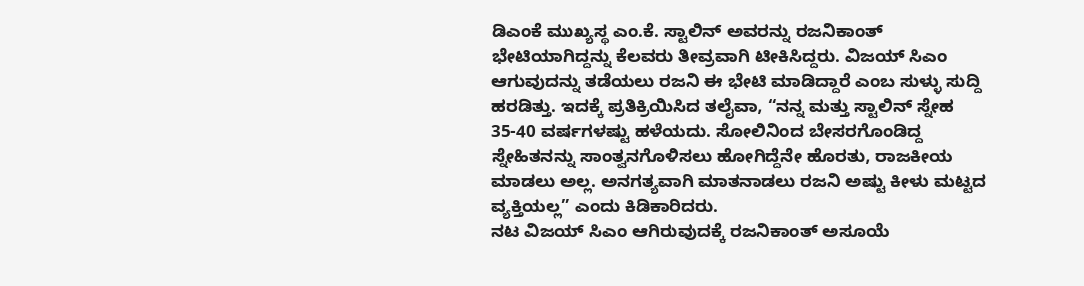ಡಿಎಂಕೆ ಮುಖ್ಯಸ್ಥ ಎಂ.ಕೆ. ಸ್ಟಾಲಿನ್ ಅವರನ್ನು ರಜನಿಕಾಂತ್ ಭೇಟಿಯಾಗಿದ್ದನ್ನು ಕೆಲವರು ತೀವ್ರವಾಗಿ ಟೀಕಿಸಿದ್ದರು. ವಿಜಯ್ ಸಿಎಂ ಆಗುವುದನ್ನು ತಡೆಯಲು ರಜನಿ ಈ ಭೇಟಿ ಮಾಡಿದ್ದಾರೆ ಎಂಬ ಸುಳ್ಳು ಸುದ್ದಿ ಹರಡಿತ್ತು. ಇದಕ್ಕೆ ಪ್ರತಿಕ್ರಿಯಿಸಿದ ತಲೈವಾ, “ನನ್ನ ಮತ್ತು ಸ್ಟಾಲಿನ್ ಸ್ನೇಹ 35-40 ವರ್ಷಗಳಷ್ಟು ಹಳೆಯದು. ಸೋಲಿನಿಂದ ಬೇಸರಗೊಂಡಿದ್ದ ಸ್ನೇಹಿತನನ್ನು ಸಾಂತ್ವನಗೊಳಿಸಲು ಹೋಗಿದ್ದೆನೇ ಹೊರತು, ರಾಜಕೀಯ ಮಾಡಲು ಅಲ್ಲ. ಅನಗತ್ಯವಾಗಿ ಮಾತನಾಡಲು ರಜನಿ ಅಷ್ಟು ಕೀಳು ಮಟ್ಟದ ವ್ಯಕ್ತಿಯಲ್ಲ” ಎಂದು ಕಿಡಿಕಾರಿದರು.
ನಟ ವಿಜಯ್ ಸಿಎಂ ಆಗಿರುವುದಕ್ಕೆ ರಜನಿಕಾಂತ್ ಅಸೂಯೆ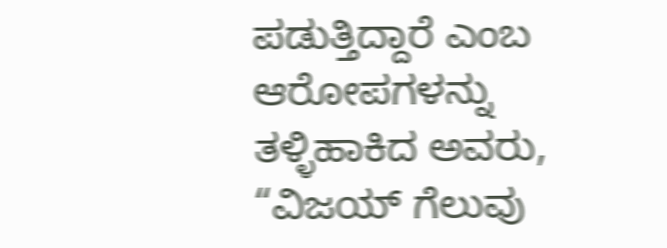ಪಡುತ್ತಿದ್ದಾರೆ ಎಂಬ ಆರೋಪಗಳನ್ನು ತಳ್ಳಿಹಾಕಿದ ಅವರು, “ವಿಜಯ್ ಗೆಲುವು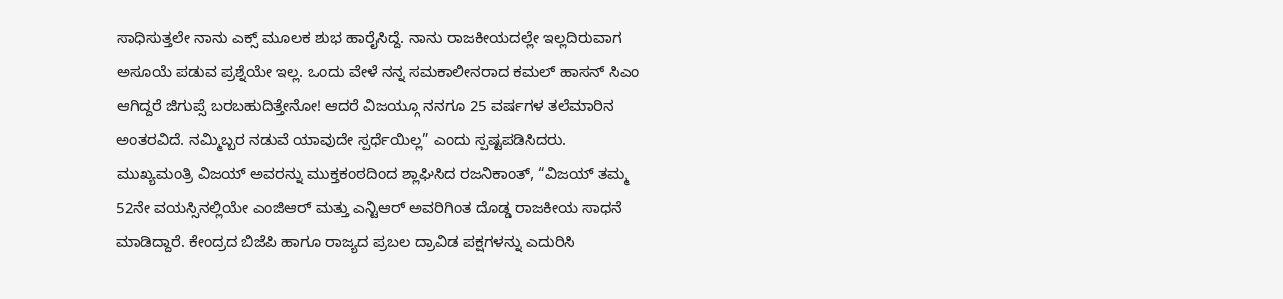ಸಾಧಿಸುತ್ತಲೇ ನಾನು ಎಕ್ಸ್ ಮೂಲಕ ಶುಭ ಹಾರೈಸಿದ್ದೆ. ನಾನು ರಾಜಕೀಯದಲ್ಲೇ ಇಲ್ಲದಿರುವಾಗ ಅಸೂಯೆ ಪಡುವ ಪ್ರಶ್ನೆಯೇ ಇಲ್ಲ. ಒಂದು ವೇಳೆ ನನ್ನ ಸಮಕಾಲೀನರಾದ ಕಮಲ್ ಹಾಸನ್ ಸಿಎಂ ಆಗಿದ್ದರೆ ಜಿಗುಪ್ಸೆ ಬರಬಹುದಿತ್ತೇನೋ! ಆದರೆ ವಿಜಯ್ಗೂ ನನಗೂ 25 ವರ್ಷಗಳ ತಲೆಮಾರಿನ ಅಂತರವಿದೆ. ನಮ್ಮಿಬ್ಬರ ನಡುವೆ ಯಾವುದೇ ಸ್ಪರ್ಧೆಯಿಲ್ಲ” ಎಂದು ಸ್ಪಷ್ಟಪಡಿಸಿದರು.
ಮುಖ್ಯಮಂತ್ರಿ ವಿಜಯ್ ಅವರನ್ನು ಮುಕ್ತಕಂಠದಿಂದ ಶ್ಲಾಘಿಸಿದ ರಜನಿಕಾಂತ್, “ವಿಜಯ್ ತಮ್ಮ 52ನೇ ವಯಸ್ಸಿನಲ್ಲಿಯೇ ಎಂಜಿಆರ್ ಮತ್ತು ಎನ್ಟಿಆರ್ ಅವರಿಗಿಂತ ದೊಡ್ಡ ರಾಜಕೀಯ ಸಾಧನೆ ಮಾಡಿದ್ದಾರೆ. ಕೇಂದ್ರದ ಬಿಜೆಪಿ ಹಾಗೂ ರಾಜ್ಯದ ಪ್ರಬಲ ದ್ರಾವಿಡ ಪಕ್ಷಗಳನ್ನು ಎದುರಿಸಿ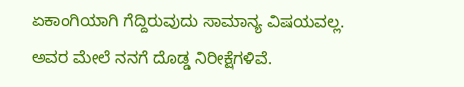ಏಕಾಂಗಿಯಾಗಿ ಗೆದ್ದಿರುವುದು ಸಾಮಾನ್ಯ ವಿಷಯವಲ್ಲ. ಅವರ ಮೇಲೆ ನನಗೆ ದೊಡ್ಡ ನಿರೀಕ್ಷೆಗಳಿವೆ.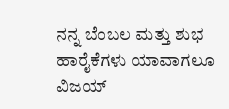ನನ್ನ ಬೆಂಬಲ ಮತ್ತು ಶುಭ ಹಾರೈಕೆಗಳು ಯಾವಾಗಲೂ ವಿಜಯ್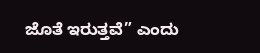ಜೊತೆ ಇರುತ್ತವೆ” ಎಂದು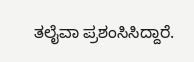ತಲೈವಾ ಪ್ರಶಂಸಿಸಿದ್ದಾರೆ.